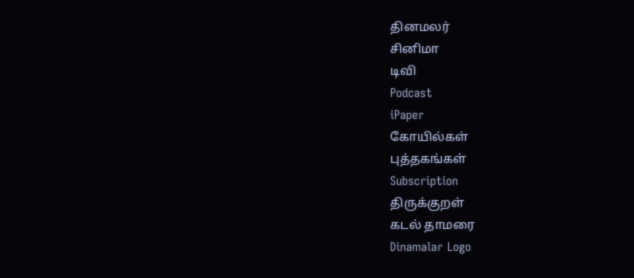தினமலர்
சினிமா
டிவி
Podcast
iPaper
கோயில்கள்
புத்தகங்கள்
Subscription
திருக்குறள்
கடல் தாமரை
Dinamalar Logo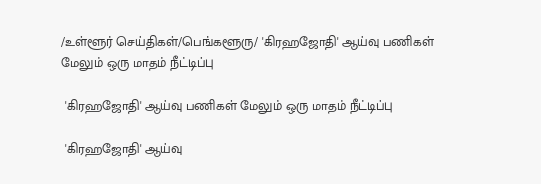/உள்ளூர் செய்திகள்/பெங்களூரு/ 'கிரஹஜோதி' ஆய்வு பணிகள் மேலும் ஒரு மாதம் நீட்டிப்பு

 'கிரஹஜோதி' ஆய்வு பணிகள் மேலும் ஒரு மாதம் நீட்டிப்பு

 'கிரஹஜோதி' ஆய்வு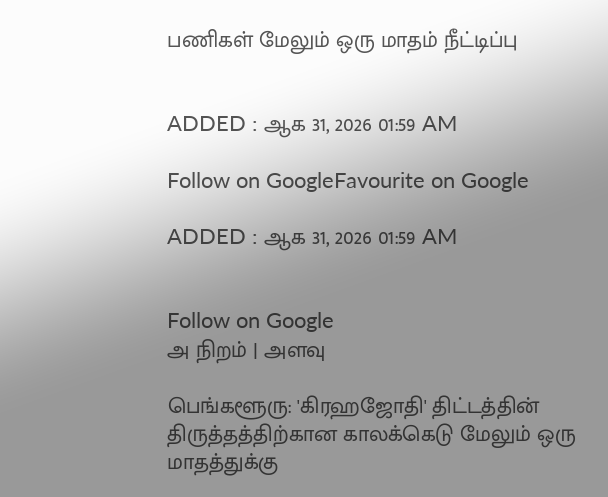பணிகள் மேலும் ஒரு மாதம் நீட்டிப்பு


ADDED : ஆக 31, 2026 01:59 AM

Follow on GoogleFavourite on Google

ADDED : ஆக 31, 2026 01:59 AM


Follow on Google
அ நிறம் | அளவு

பெங்களூரு: 'கிரஹஜோதி' திட்டத்தின் திருத்தத்திற்கான காலக்கெடு மேலும் ஒரு மாதத்துக்கு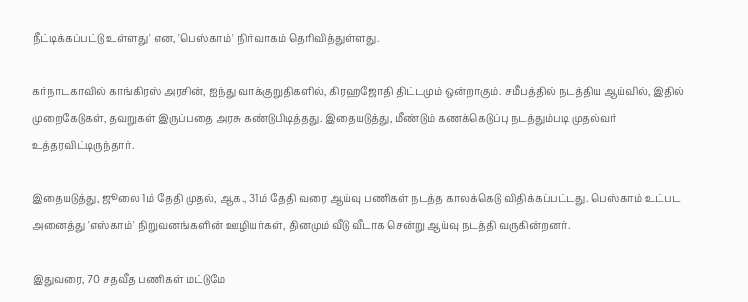நீட்டிக்கப்பட்டு உள்ளது' என, 'பெஸ்காம்' நிர்வாகம் தெரிவித்துள்ளது.

கர்நாடகாவில் காங்கிரஸ் அரசின், ஐந்து வாக்குறுதிகளில், கிரஹஜோதி திட்டமும் ஒன்றாகும். சமீபத்தில் நடத்திய ஆய்வில், இதில் முறைகேடுகள், தவறுகள் இருப்பதை அரசு கண்டுபிடித்தது. இதையடுத்து, மீண்டும் கணக்கெடுப்பு நடத்தும்படி முதல்வர் உத்தரவிட்டிருந்தார்.

இதையடுத்து, ஜூலை 1ம் தேதி முதல், ஆக., 31ம் தேதி வரை ஆய்வு பணிகள் நடத்த காலக்கெடு விதிக்கப்பட்டது. பெஸ்காம் உட்பட அனைத்து 'எஸ்காம்' நிறுவனங்களின் ஊழியர்கள், தினமும் வீடு வீடாக சென்று ஆய்வு நடத்தி வருகின்றனர்.

இதுவரை, 70 சதவீத பணிகள் மட்டுமே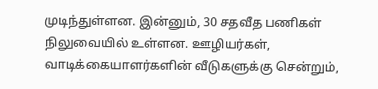முடிந்துள்ளன. இன்னும், 30 சதவீத பணிகள் நிலுவையில் உள்ளன. ஊழியர்கள், வாடிக்கையாளர்களின் வீடுகளுக்கு சென்றும்,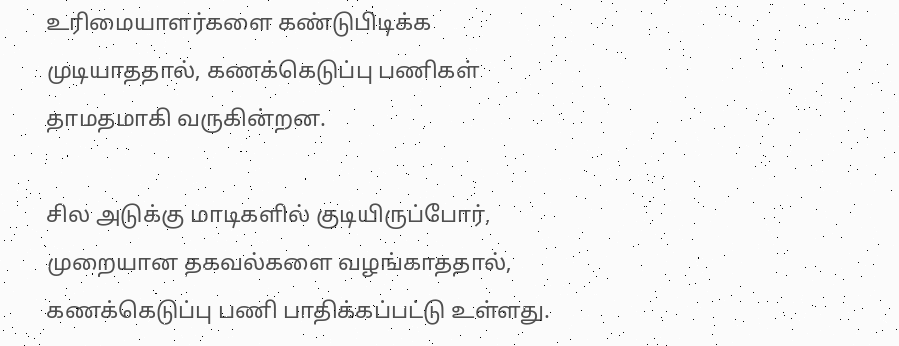உரிமையாளர்களை கண்டுபிடிக்க முடியாததால், கணக்கெடுப்பு பணிகள் தாமதமாகி வருகின்றன.

சில அடுக்கு மாடிகளில் குடியிருப்போர், முறையான தகவல்களை வழங்காததால், கணக்கெடுப்பு பணி பாதிக்கப்பட்டு உள்ளது.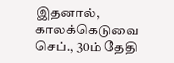இதனால், காலக்கெடுவை செப்., 30ம் தேதி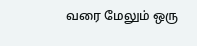வரை மேலும் ஒரு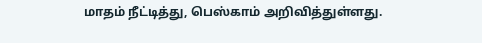மாதம் நீட்டித்து, பெஸ்காம் அறிவித்துள்ளது.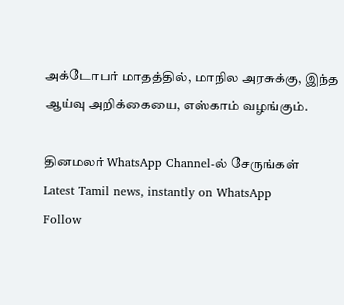அக்டோபர் மாதத்தில், மாநில அரசுக்கு, இந்த ஆய்வு அறிக்கையை, எஸ்காம் வழங்கும்.

தினமலர் WhatsApp Channel-ல் சேருங்கள்
Latest Tamil news, instantly on WhatsApp
Follow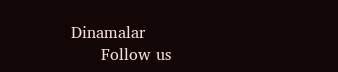Dinamalar
      Follow us